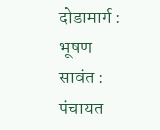दोडामार्ग : भूषण सावंत : पंचायत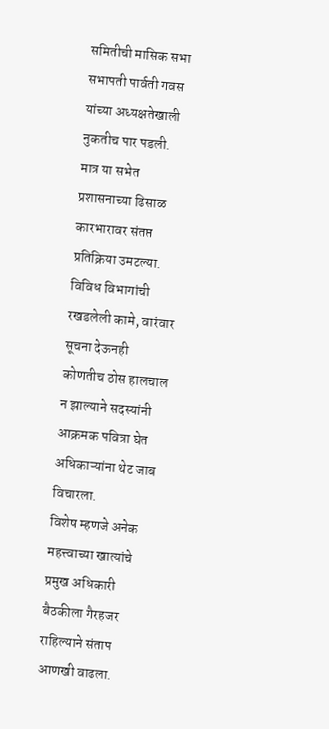समितीची मासिक सभा सभापती पार्वती गवस यांच्या अध्यक्षतेखाली नुकतीच पार पडली. मात्र या सभेत प्रशासनाच्या ढिसाळ कारभारावर संतप्त प्रतिक्रिया उमटल्या. विविध विभागांची रखडलेली कामे, वारंवार सूचना देऊनही कोणतीच ठोस हालचाल न झाल्याने सदस्यांनी आक्रमक पवित्रा घेत अधिकाऱ्यांना थेट जाब विचारला.
विशेष म्हणजे अनेक महत्त्वाच्या खात्यांचे प्रमुख अधिकारी बैठकीला गैरहजर राहिल्याने संताप आणखी वाढला.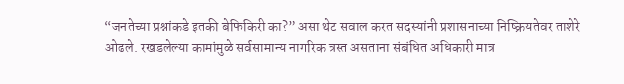“जनतेच्या प्रश्नांकडे इतकी बेफिकिरी का?” असा थेट सवाल करत सदस्यांनी प्रशासनाच्या निष्क्रियतेवर ताशेरे ओढले. रखडलेल्या कामांमुळे सर्वसामान्य नागरिक त्रस्त असताना संबंधित अधिकारी मात्र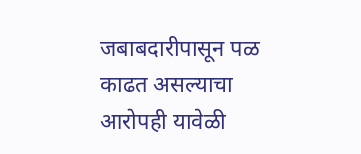जबाबदारीपासून पळ काढत असल्याचा आरोपही यावेळी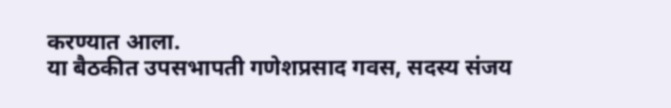करण्यात आला.
या बैठकीत उपसभापती गणेशप्रसाद गवस, सदस्य संजय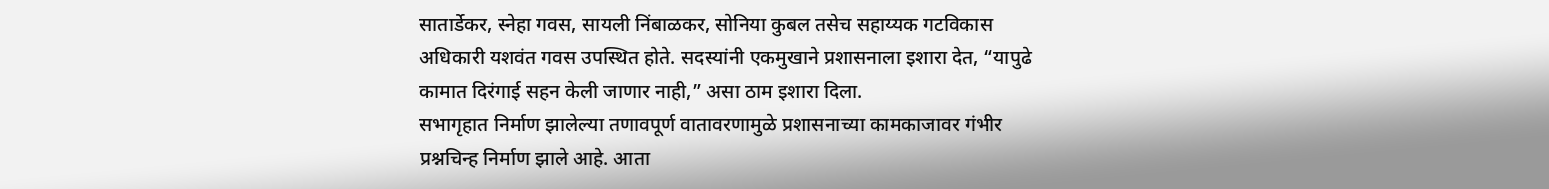सातार्डेकर, स्नेहा गवस, सायली निंबाळकर, सोनिया कुबल तसेच सहाय्यक गटविकास अधिकारी यशवंत गवस उपस्थित होते. सदस्यांनी एकमुखाने प्रशासनाला इशारा देत, “यापुढे कामात दिरंगाई सहन केली जाणार नाही,” असा ठाम इशारा दिला.
सभागृहात निर्माण झालेल्या तणावपूर्ण वातावरणामुळे प्रशासनाच्या कामकाजावर गंभीर प्रश्नचिन्ह निर्माण झाले आहे. आता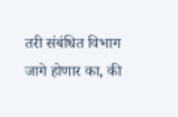तरी संबंधित विभाग जागे होणार का, की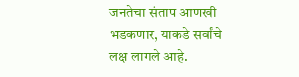जनतेचा संताप आणखी भडकणार, याकडे सर्वांचे लक्ष लागले आहे.